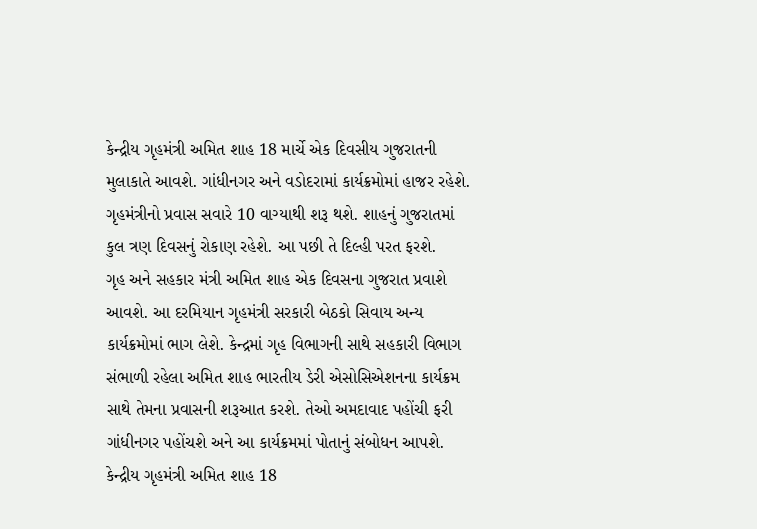કેન્દ્રીય ગૃહમંત્રી અમિત શાહ 18 માર્ચે એક દિવસીય ગુજરાતની મુલાકાતે આવશે. ગાંધીનગર અને વડોદરામાં કાર્યક્રમોમાં હાજર રહેશે. ગૃહમંત્રીનો પ્રવાસ સવારે 10 વાગ્યાથી શરૂ થશે. શાહનું ગુજરાતમાં કુલ ત્રણ દિવસનું રોકાણ રહેશે. આ પછી તે દિલ્હી પરત ફરશે.
ગૃહ અને સહકાર મંત્રી અમિત શાહ એક દિવસના ગુજરાત પ્રવાશે આવશે. આ દરમિયાન ગૃહમંત્રી સરકારી બેઠકો સિવાય અન્ય કાર્યક્રમોમાં ભાગ લેશે. કેન્દ્રમાં ગૃહ વિભાગની સાથે સહકારી વિભાગ સંભાળી રહેલા અમિત શાહ ભારતીય ડેરી એસોસિએશનના કાર્યક્રમ સાથે તેમના પ્રવાસની શરૂઆત કરશે. તેઓ અમદાવાદ પહોંચી ફરી ગાંધીનગર પહોંચશે અને આ કાર્યક્રમમાં પોતાનું સંબોધન આપશે.
કેન્દ્રીય ગૃહમંત્રી અમિત શાહ 18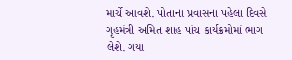માર્ચે આવશે. પોતાના પ્રવાસના પહેલા દિવસે ગૃહમંત્રી અમિત શાહ પાંચ કાર્યક્રમોમાં ભાગ લેશે. ગયા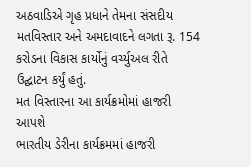અઠવાડિએ ગૃહ પ્રધાને તેમના સંસદીય મતવિસ્તાર અને અમદાવાદને લગતા રૂ. 154 કરોડના વિકાસ કાર્યોનું વર્ચ્યુઅલ રીતે ઉદ્ઘાટન કર્યું હતું.
મત વિસ્તારના આ કાર્યક્રમોમાં હાજરી આપશે
ભારતીય ડેરીના કાર્યક્રમમાં હાજરી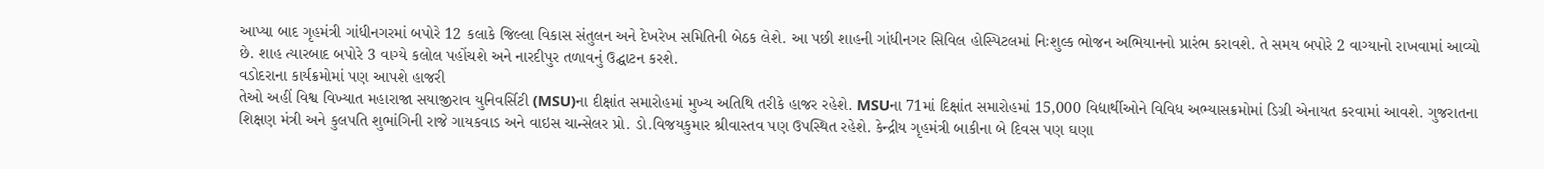આપ્યા બાદ ગૃહમંત્રી ગાંધીનગરમાં બપોરે 12 કલાકે જિલ્લા વિકાસ સંતુલન અને દેખરેખ સમિતિની બેઠક લેશે. આ પછી શાહની ગાંધીનગર સિવિલ હોસ્પિટલમાં નિઃશુલ્ક ભોજન અભિયાનનો પ્રારંભ કરાવશે. તે સમય બપોરે 2 વાગ્યાનો રાખવામાં આવ્યો છે. શાહ ત્યારબાદ બપોરે 3 વાગ્યે કલોલ પહોંચશે અને નારદીપુર તળાવનું ઉદ્ઘાટન કરશે.
વડોદરાના કાર્યક્રમોમાં પણ આપશે હાજરી
તેઓ અહીં વિશ્વ વિખ્યાત મહારાજા સયાજીરાવ યુનિવર્સિટી (MSU)ના દીક્ષાંત સમારોહમાં મુખ્ય અતિથિ તરીકે હાજર રહેશે. MSUના 71માં દિક્ષાંત સમારોહમાં 15,000 વિદ્યાર્થીઓને વિવિધ અભ્યાસક્રમોમાં ડિગ્રી એનાયત કરવામાં આવશે. ગુજરાતના શિક્ષણ મંત્રી અને કુલપતિ શુભાંગિની રાજે ગાયકવાડ અને વાઇસ ચાન્સેલર પ્રો. ડો.વિજયકુમાર શ્રીવાસ્તવ પણ ઉપસ્થિત રહેશે. કેન્દ્રીય ગૃહમંત્રી બાકીના બે દિવસ પણ ઘણા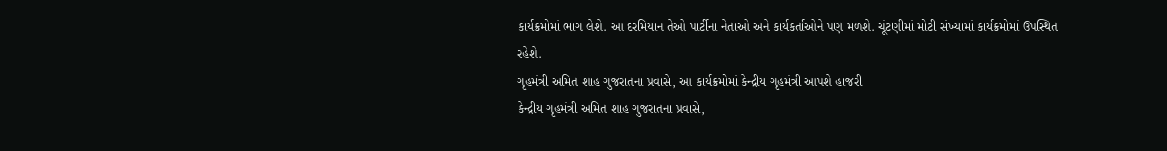કાર્યક્રમોમાં ભાગ લેશે. આ દરમિયાન તેઓ પાર્ટીના નેતાઓ અને કાર્યકર્તાઓને પણ મળશે. ચૂંટણીમાં મોટી સંખ્યામાં કાર્યક્રમોમાં ઉપસ્થિત રહેશે.
ગૃહમંત્રી અમિત શાહ ગુજરાતના પ્રવાસે, આ કાર્યક્રમોમાં કેન્દ્રીય ગૃહમંત્રી આપશે હાજરી
કેન્દ્રીય ગૃહમંત્રી અમિત શાહ ગુજરાતના પ્રવાસે,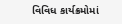વિવિધ કાર્યક્રમોમાં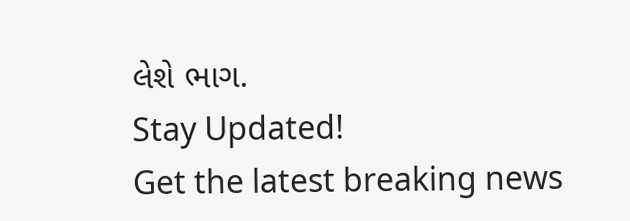લેશે ભાગ.
Stay Updated!
Get the latest breaking news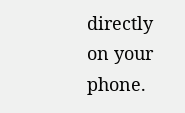directly on your phone.